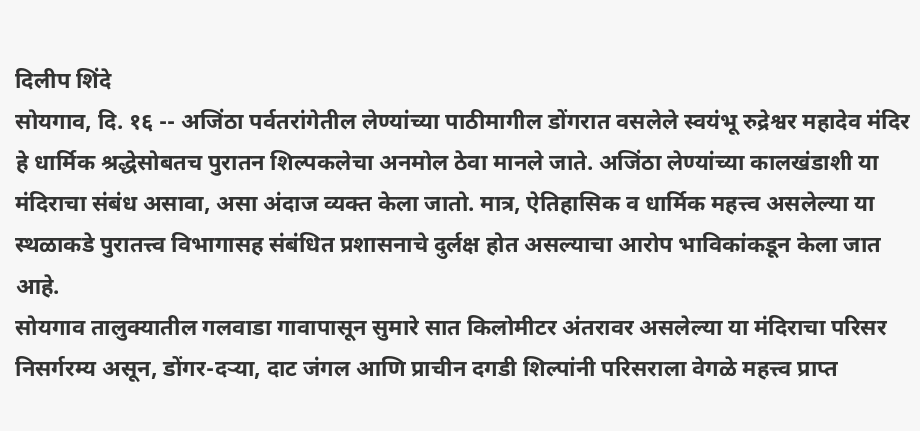दिलीप शिंदे
सोयगाव, दि. १६ -- अजिंठा पर्वतरांगेतील लेण्यांच्या पाठीमागील डोंगरात वसलेले स्वयंभू रुद्रेश्वर महादेव मंदिर हे धार्मिक श्रद्धेसोबतच पुरातन शिल्पकलेचा अनमोल ठेवा मानले जाते. अजिंठा लेण्यांच्या कालखंडाशी या मंदिराचा संबंध असावा, असा अंदाज व्यक्त केला जातो. मात्र, ऐतिहासिक व धार्मिक महत्त्व असलेल्या या स्थळाकडे पुरातत्त्व विभागासह संबंधित प्रशासनाचे दुर्लक्ष होत असल्याचा आरोप भाविकांकडून केला जात आहे.
सोयगाव तालुक्यातील गलवाडा गावापासून सुमारे सात किलोमीटर अंतरावर असलेल्या या मंदिराचा परिसर निसर्गरम्य असून, डोंगर-दऱ्या, दाट जंगल आणि प्राचीन दगडी शिल्पांनी परिसराला वेगळे महत्त्व प्राप्त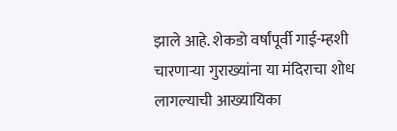झाले आहे. शेकडो वर्षांपूर्वी गाई-म्हशी चारणाऱ्या गुराख्यांना या मंदिराचा शोध लागल्याची आख्यायिका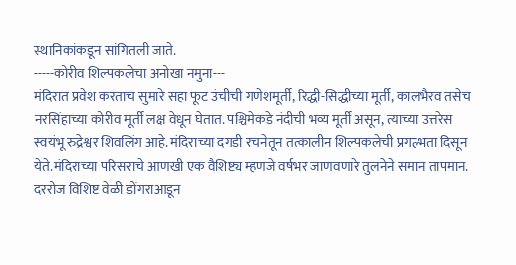स्थानिकांकडून सांगितली जाते.
-----कोरीव शिल्पकलेचा अनोखा नमुना---
मंदिरात प्रवेश करताच सुमारे सहा फूट उंचीची गणेशमूर्ती, रिद्धी-सिद्धीच्या मूर्ती, कालभैरव तसेच नरसिंहाच्या कोरीव मूर्ती लक्ष वेधून घेतात. पश्चिमेकडे नंदीची भव्य मूर्ती असून, त्याच्या उत्तरेस स्वयंभू रुद्रेश्वर शिवलिंग आहे. मंदिराच्या दगडी रचनेतून तत्कालीन शिल्पकलेची प्रगल्भता दिसून येते.मंदिराच्या परिसराचे आणखी एक वैशिष्ट्य म्हणजे वर्षभर जाणवणारे तुलनेने समान तापमान. दररोज विशिष्ट वेळी डोंगराआडून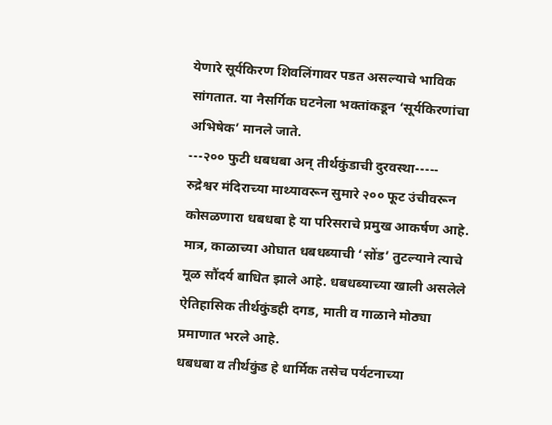येणारे सूर्यकिरण शिवलिंगावर पडत असल्याचे भाविक सांगतात. या नैसर्गिक घटनेला भक्तांकडून ‘सूर्यकिरणांचा अभिषेक’ मानले जाते.
---२०० फुटी धबधबा अन् तीर्थकुंडाची दुरवस्था-----
रुद्रेश्वर मंदिराच्या माथ्यावरून सुमारे २०० फूट उंचीवरून कोसळणारा धबधबा हे या परिसराचे प्रमुख आकर्षण आहे. मात्र, काळाच्या ओघात धबधब्याची ‘सोंड’ तुटल्याने त्याचे मूळ सौंदर्य बाधित झाले आहे. धबधब्याच्या खाली असलेले ऐतिहासिक तीर्थकुंडही दगड, माती व गाळाने मोठ्या प्रमाणात भरले आहे.
धबधबा व तीर्थकुंड हे धार्मिक तसेच पर्यटनाच्या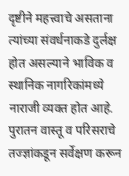दृष्टीने महत्त्वाचे असताना त्यांच्या संवर्धनाकडे दुर्लक्ष होत असल्याने भाविक व स्थानिक नागरिकांमध्ये नाराजी व्यक्त होत आहे. पुरातन वास्तू व परिसराचे तज्ज्ञांकडून सर्वेक्षण करून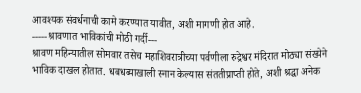आवश्यक संवर्धनाची कामे करण्यात यावीत, अशी मागणी होत आहे.
-----श्रावणात भाविकांची मोठी गर्दी---
श्रावण महिन्यातील सोमवार तसेच महाशिवरात्रीच्या पर्वणीला रुद्रेश्वर मंदिरात मोठ्या संख्येने भाविक दाखल होतात. धबधब्याखाली स्नान केल्यास संततीप्राप्ती होते, अशी श्रद्धा अनेक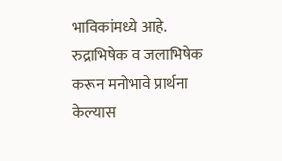भाविकांमध्ये आहे. रुद्राभिषेक व जलाभिषेक करून मनोभावे प्रार्थना केल्यास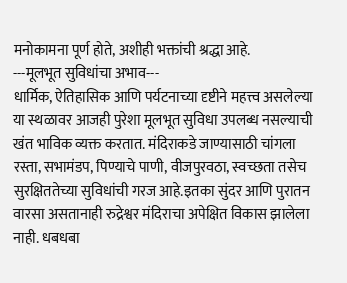मनोकामना पूर्ण होते, अशीही भक्तांची श्रद्धा आहे.
---मूलभूत सुविधांचा अभाव---
धार्मिक, ऐतिहासिक आणि पर्यटनाच्या दृष्टीने महत्त्व असलेल्या या स्थळावर आजही पुरेशा मूलभूत सुविधा उपलब्ध नसल्याची खंत भाविक व्यक्त करतात. मंदिराकडे जाण्यासाठी चांगला रस्ता, सभामंडप, पिण्याचे पाणी, वीजपुरवठा, स्वच्छता तसेच सुरक्षिततेच्या सुविधांची गरज आहे.इतका सुंदर आणि पुरातन वारसा असतानाही रुद्रेश्वर मंदिराचा अपेक्षित विकास झालेला नाही. धबधबा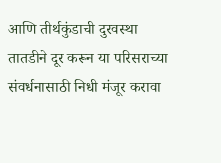आणि तीर्थकुंडाची दुरवस्था तातडीने दूर करून या परिसराच्या संवर्धनासाठी निधी मंजूर करावा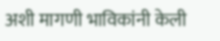अशी मागणी भाविकांनी केली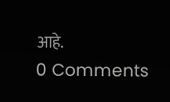आहे.
0 Comments